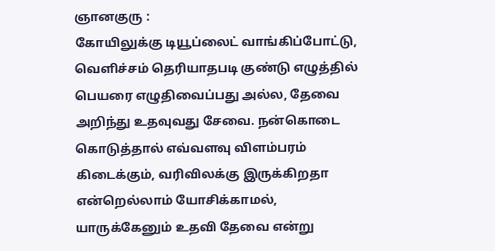ஞானகுரு :
கோயிலுக்கு டியூப்லைட் வாங்கிப்போட்டு, வெளிச்சம் தெரியாதபடி குண்டு எழுத்தில் பெயரை எழுதிவைப்பது அல்ல, தேவை அறிந்து உதவுவது சேவை. நன்கொடை கொடுத்தால் எவ்வளவு விளம்பரம் கிடைக்கும், வரிவிலக்கு இருக்கிறதா என்றெல்லாம் யோசிக்காமல், யாருக்கேனும் உதவி தேவை என்று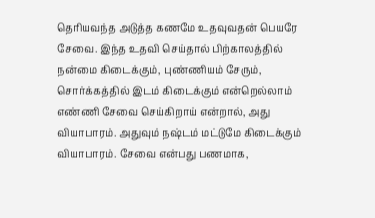தெரியவந்த அடுத்த கணமே உதவுவதன் பெயரே சேவை. இந்த உதவி செய்தால் பிற்காலத்தில் நன்மை கிடைக்கும், புண்ணியம் சேரும், சொர்க்கத்தில் இடம் கிடைக்கும் என்றெல்லாம் எண்ணி சேவை செய்கிறாய் என்றால், அது வியாபாரம். அதுவும் நஷ்டம் மட்டுமே கிடைக்கும் வியாபாரம். சேவை என்பது பணமாக,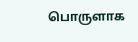பொருளாக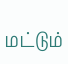மட்டும்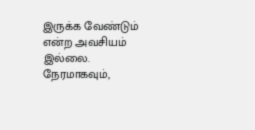இருக்க வேண்டும் என்ற அவசியம் இல்லை. நேரமாகவும்,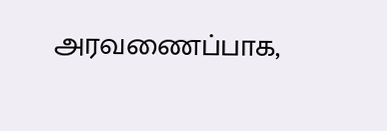அரவணைப்பாக,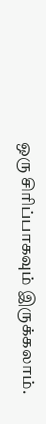ஒரு சிரிப்பாகவும் இருக்கலாம்.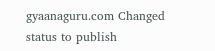gyaanaguru.com Changed status to publish